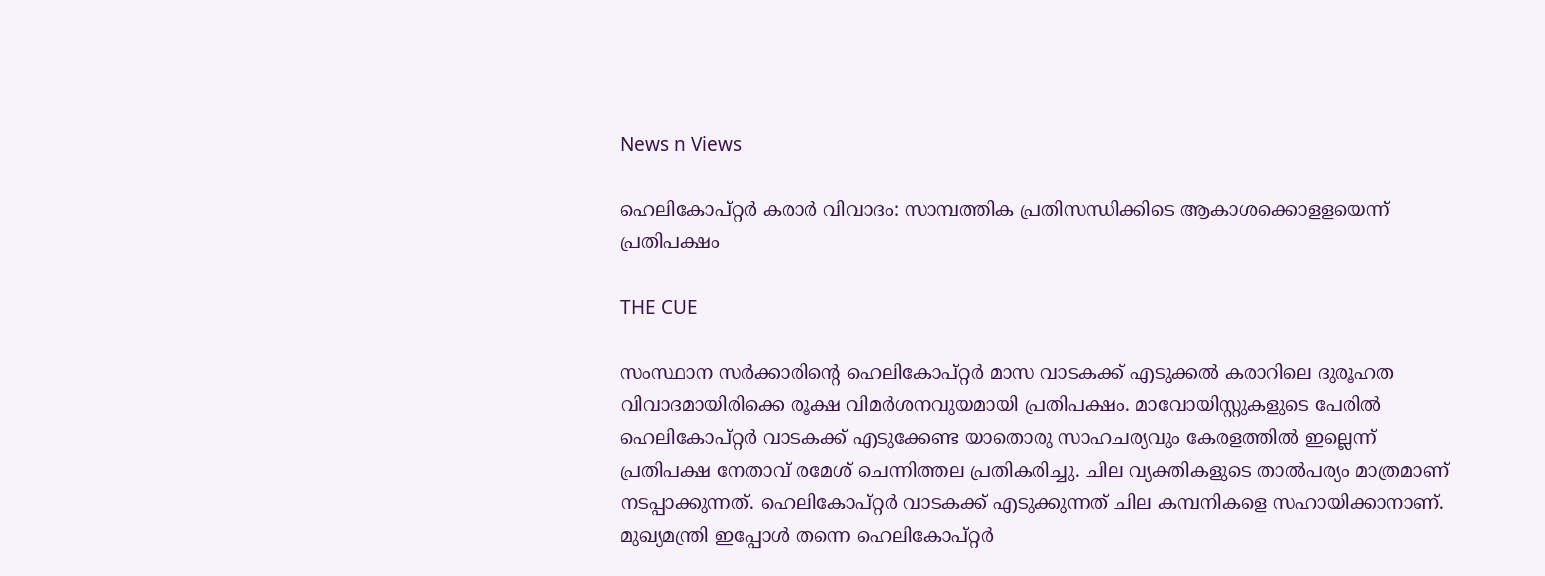News n Views

ഹെലികോപ്റ്റര്‍ കരാര്‍ വിവാദം: സാമ്പത്തിക പ്രതിസന്ധിക്കിടെ ആകാശക്കൊളളയെന്ന് പ്രതിപക്ഷം

THE CUE

സംസ്ഥാന സര്‍ക്കാരിന്റെ ഹെലികോപ്റ്റര്‍ മാസ വാടകക്ക് എടുക്കല്‍ കരാറിലെ ദുരൂഹത വിവാദമായിരിക്കെ രൂക്ഷ വിമര്‍ശനവുയമായി പ്രതിപക്ഷം. മാവോയിസ്റ്റുകളുടെ പേരില്‍ ഹെലികോപ്റ്റര്‍ വാടകക്ക് എടുക്കേണ്ട യാതൊരു സാഹചര്യവും കേരളത്തില്‍ ഇല്ലെന്ന് പ്രതിപക്ഷ നേതാവ് രമേശ് ചെന്നിത്തല പ്രതികരിച്ചു. ചില വ്യക്തികളുടെ താല്‍പര്യം മാത്രമാണ് നടപ്പാക്കുന്നത്. ഹെലികോപ്റ്റര്‍ വാടകക്ക് എടുക്കുന്നത് ചില കമ്പനികളെ സഹായിക്കാനാണ്. മുഖ്യമന്ത്രി ഇപ്പോള്‍ തന്നെ ഹെലികോപ്റ്റര്‍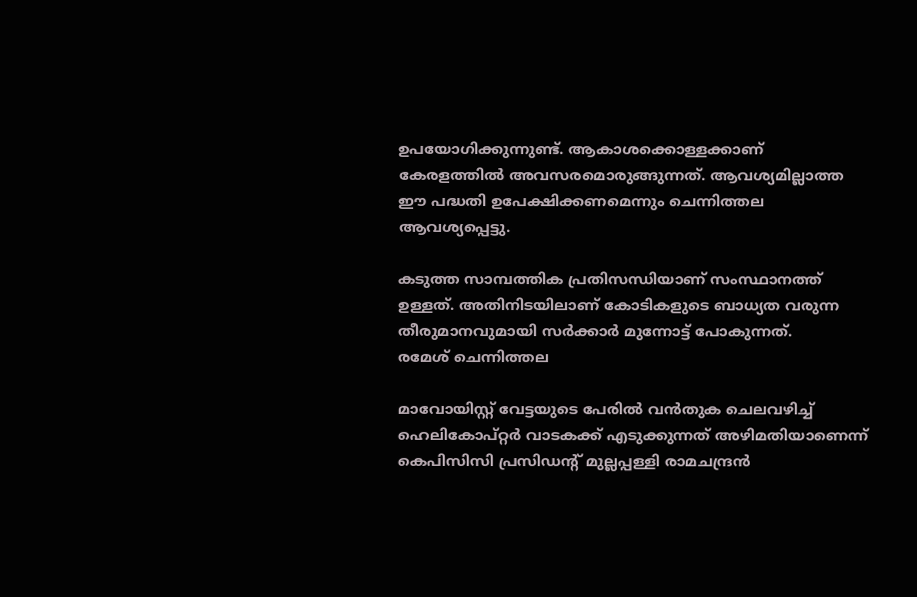ഉപയോഗിക്കുന്നുണ്ട്. ആകാശക്കൊള്ളക്കാണ് കേരളത്തില്‍ അവസരമൊരുങ്ങുന്നത്. ആവശ്യമില്ലാത്ത ഈ പദ്ധതി ഉപേക്ഷിക്കണമെന്നും ചെന്നിത്തല ആവശ്യപ്പെട്ടു.

കടുത്ത സാമ്പത്തിക പ്രതിസന്ധിയാണ് സംസ്ഥാനത്ത് ഉള്ളത്. അതിനിടയിലാണ് കോടികളുടെ ബാധ്യത വരുന്ന തീരുമാനവുമായി സര്‍ക്കാര്‍ മുന്നോട്ട് പോകുന്നത്.
രമേശ് ചെന്നിത്തല

മാവോയിസ്റ്റ് വേട്ടയുടെ പേരില്‍ വന്‍തുക ചെലവഴിച്ച് ഹെലികോപ്റ്റര്‍ വാടകക്ക് എടുക്കുന്നത് അഴിമതിയാണെന്ന് കെപിസിസി പ്രസിഡന്റ് മുല്ലപ്പള്ളി രാമചന്ദ്രന്‍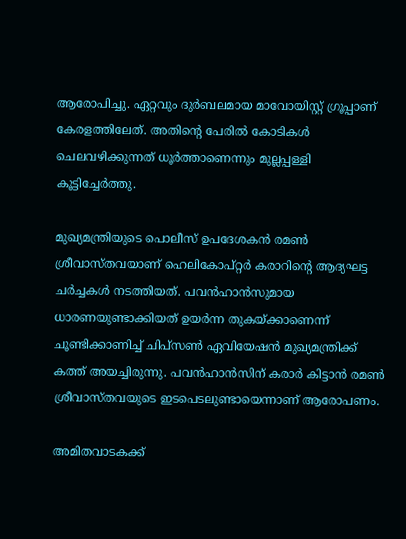ആരോപിച്ചു. ഏറ്റവും ദുര്‍ബലമായ മാവോയിസ്റ്റ് ഗ്രൂപ്പാണ് കേരളത്തിലേത്. അതിന്റെ പേരില്‍ കോടികള്‍ ചെലവഴിക്കുന്നത് ധൂര്‍ത്താണെന്നും മുല്ലപ്പള്ളി കൂട്ടിച്ചേര്‍ത്തു.

മുഖ്യമന്ത്രിയുടെ പൊലീസ് ഉപദേശകന്‍ രമണ്‍ ശ്രീവാസ്തവയാണ് ഹെലികോപ്റ്റര്‍ കരാറിന്റെ ആദ്യഘട്ട ചര്‍ച്ചകള്‍ നടത്തിയത്. പവന്‍ഹാന്‍സുമായ ധാരണയുണ്ടാക്കിയത് ഉയര്‍ന്ന തുകയ്ക്കാണെന്ന് ചൂണ്ടിക്കാണിച്ച് ചിപ്‌സണ്‍ ഏവിയേഷന്‍ മുഖ്യമന്ത്രിക്ക് കത്ത് അയച്ചിരുന്നു. പവന്‍ഹാന്‍സിന് കരാര്‍ കിട്ടാന്‍ രമണ്‍ ശ്രീവാസ്തവയുടെ ഇടപെടലുണ്ടായെന്നാണ് ആരോപണം.

അമിതവാടകക്ക്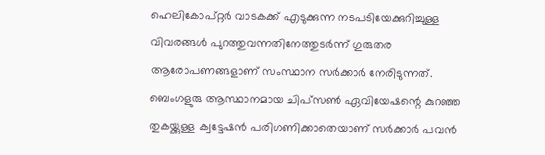ഹെലികോപ്റ്റര്‍ വാടകക്ക് എടുക്കുന്ന നടപടിയേക്കുറിച്ചുള്ള വിവരങ്ങള്‍ പുറത്തുവന്നതിനേത്തുടര്‍ന്ന് ഗുരുതര ആരോപണങ്ങളാണ് സംസ്ഥാന സര്‍ക്കാര്‍ നേരിടുന്നത്. ബെംഗളുരു ആസ്ഥാനമായ ചിപ്‌സണ്‍ ഏവിയേഷന്റെ കുറഞ്ഞ തുകയ്ക്കുള്ള ക്വട്ടേഷന്‍ പരിഗണിക്കാതെയാണ് സര്‍ക്കാര്‍ പവന്‍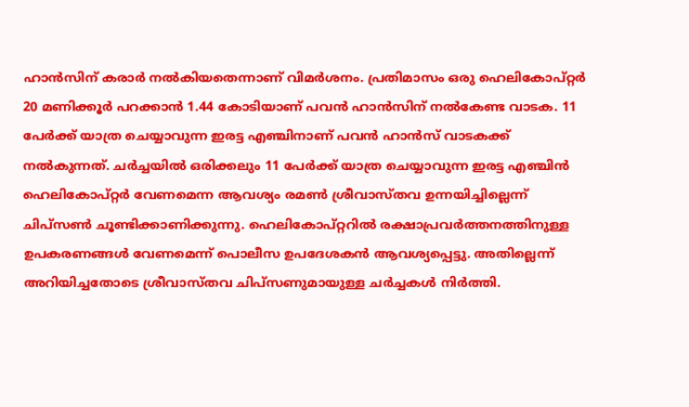ഹാന്‍സിന് കരാര്‍ നല്‍കിയതെന്നാണ് വിമര്‍ശനം. പ്രതിമാസം ഒരു ഹെലികോപ്റ്റര്‍ 20 മണിക്കൂര്‍ പറക്കാന്‍ 1.44 കോടിയാണ് പവന്‍ ഹാന്‍സിന് നല്‍കേണ്ട വാടക. 11 പേര്‍ക്ക് യാത്ര ചെയ്യാവുന്ന ഇരട്ട എഞ്ചിനാണ് പവന്‍ ഹാന്‍സ് വാടകക്ക് നല്‍കുന്നത്. ചര്‍ച്ചയില്‍ ഒരിക്കലും 11 പേര്‍ക്ക് യാത്ര ചെയ്യാവുന്ന ഇരട്ട എഞ്ചിന്‍ ഹെലികോപ്റ്റര്‍ വേണമെന്ന ആവശ്യം രമണ്‍ ശ്രീവാസ്തവ ഉന്നയിച്ചില്ലെന്ന് ചിപ്‌സണ്‍ ചൂണ്ടിക്കാണിക്കുന്നു. ഹെലികോപ്റ്ററില്‍ രക്ഷാപ്രവര്‍ത്തനത്തിനുള്ള ഉപകരണങ്ങള്‍ വേണമെന്ന് പൊലീസ ഉപദേശകന്‍ ആവശ്യപ്പെട്ടു. അതില്ലെന്ന് അറിയിച്ചതോടെ ശ്രീവാസ്തവ ചിപ്‌സണുമായുള്ള ചര്‍ച്ചകള്‍ നിര്‍ത്തി.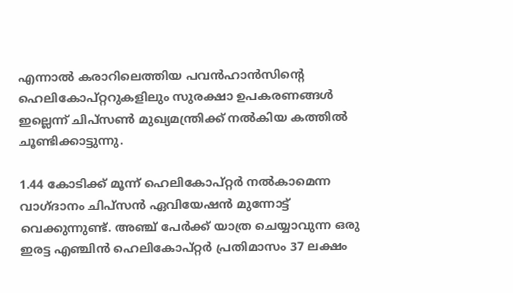എന്നാല്‍ കരാറിലെത്തിയ പവന്‍ഹാന്‍സിന്റെ ഹെലികോപ്റ്ററുകളിലും സുരക്ഷാ ഉപകരണങ്ങള്‍ ഇല്ലെന്ന് ചിപ്‌സണ്‍ മുഖ്യമന്ത്രിക്ക് നല്‍കിയ കത്തില്‍ ചൂണ്ടിക്കാട്ടുന്നു.

1.44 കോടിക്ക് മൂന്ന് ഹെലികോപ്റ്റര്‍ നല്‍കാമെന്ന വാഗ്ദാനം ചിപ്‌സന്‍ ഏവിയേഷന്‍ മുന്നോട്ട് വെക്കുന്നുണ്ട്. അഞ്ച് പേര്‍ക്ക് യാത്ര ചെയ്യാവുന്ന ഒരു ഇരട്ട എഞ്ചിന്‍ ഹെലികോപ്റ്റര്‍ പ്രതിമാസം 37 ലക്ഷം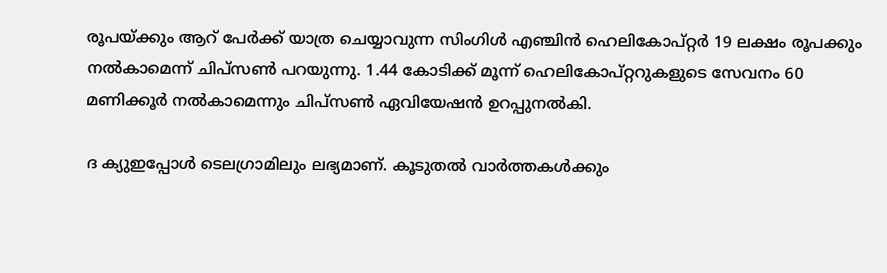രൂപയ്ക്കും ആറ് പേര്‍ക്ക് യാത്ര ചെയ്യാവുന്ന സിംഗിള്‍ എഞ്ചിന്‍ ഹെലികോപ്റ്റര്‍ 19 ലക്ഷം രൂപക്കും നല്‍കാമെന്ന് ചിപ്‌സണ്‍ പറയുന്നു. 1.44 കോടിക്ക് മൂന്ന് ഹെലികോപ്റ്ററുകളുടെ സേവനം 60 മണിക്കൂര്‍ നല്‍കാമെന്നും ചിപ്‌സണ്‍ ഏവിയേഷന്‍ ഉറപ്പുനല്‍കി.

ദ ക്യുഇപ്പോള്‍ ടെലഗ്രാമിലും ലഭ്യമാണ്. കൂടുതല്‍ വാര്‍ത്തകള്‍ക്കും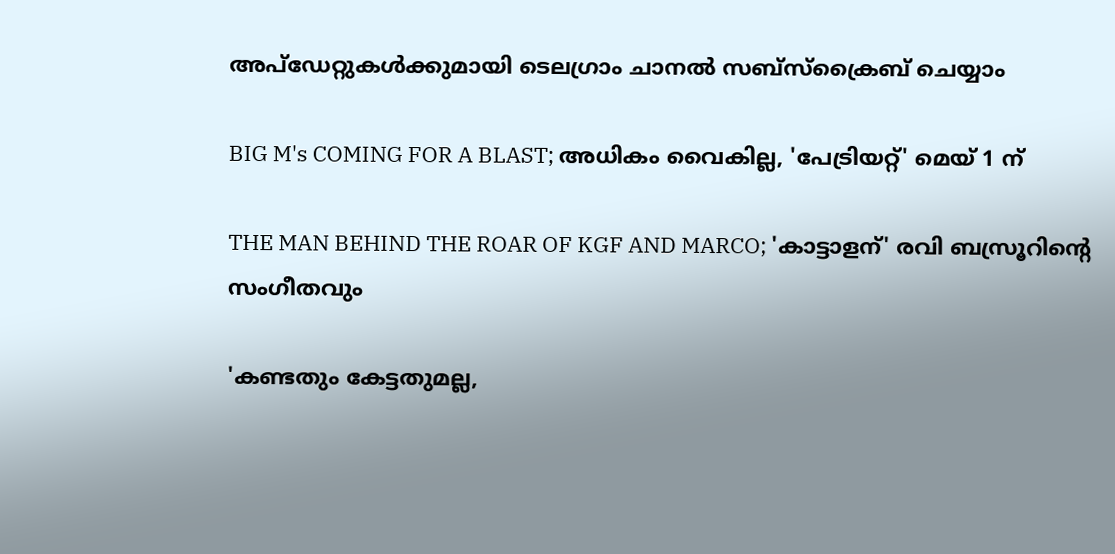അപ്‌ഡേറ്റുകള്‍ക്കുമായി ടെലഗ്രാം ചാനല്‍ സബ്‌സ്‌ക്രൈബ് ചെയ്യാം

BIG M's COMING FOR A BLAST; അധികം വൈകില്ല, 'പേട്രിയറ്റ്' മെയ് 1 ന്

THE MAN BEHIND THE ROAR OF KGF AND MARCO; 'കാട്ടാളന്' രവി ബസ്രൂറിന്‍റെ സംഗീതവും

'കണ്ടതും കേട്ടതുമല്ല,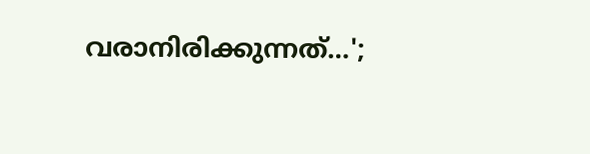വരാനിരിക്കുന്നത്…';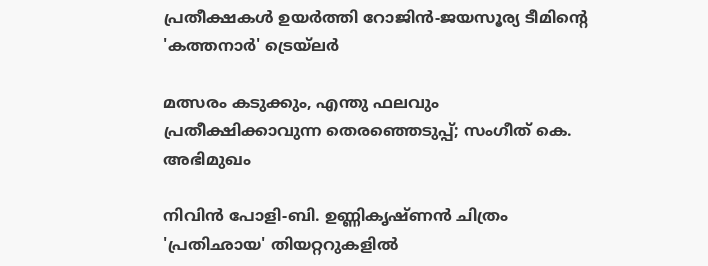പ്രതീക്ഷകൾ ഉയർത്തി റോജിൻ-ജയസൂര്യ ടീമിന്റെ 'കത്തനാർ' ട്രെയ്‌ലർ

മത്സരം കടുക്കും, എന്തു ഫലവും പ്രതീക്ഷിക്കാവുന്ന തെരഞ്ഞെടുപ്പ്; സംഗീത് കെ. അഭിമുഖം

നിവിൻ പോളി-ബി. ഉണ്ണികൃഷ്ണൻ ചിത്രം 'പ്രതിഛായ' തിയറ്ററുകളിൽ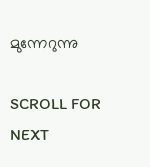മുന്നേറുന്നു

SCROLL FOR NEXT